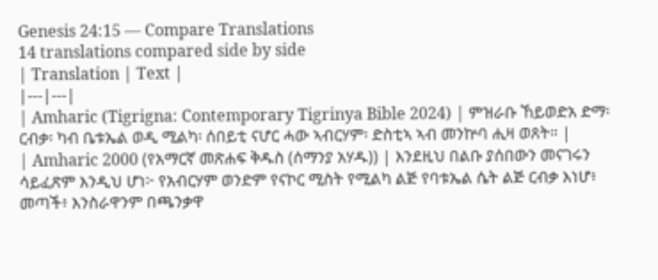Genesis 24:15 — Compare Translations
14 translations compared side by side
| Translation | Text |
|---|---|
| Amharic (Tigrigna: Contemporary Tigrinya Bible 2024) | ምዝራቡ ኸይወድአ ድማ፡ ርብቃ፡ ካብ ቤቱኤል ወዲ ሚልካ፡ ሰበይቲ ናሆር ሓው ኣብርሃም፡ ድስቲኣ ኣብ መንኵባ ሒዛ ወጸት። |
| Amharic 2000 (የአማርኛ መጽሐፍ ቅዱስ (ሰማንያ አሃዱ)) | እንደዚህ በልቡ ያሰበውን መናገሩን ሳይፈጽም እንዲህ ሆነ፦ የአብርሃም ወንድም የናኮር ሚስት የሚልካ ልጅ የባቱኤል ሴት ልጅ ርብቃ እነሆ፥ መጣች፥ እንስራዋንም በጫንቃዋ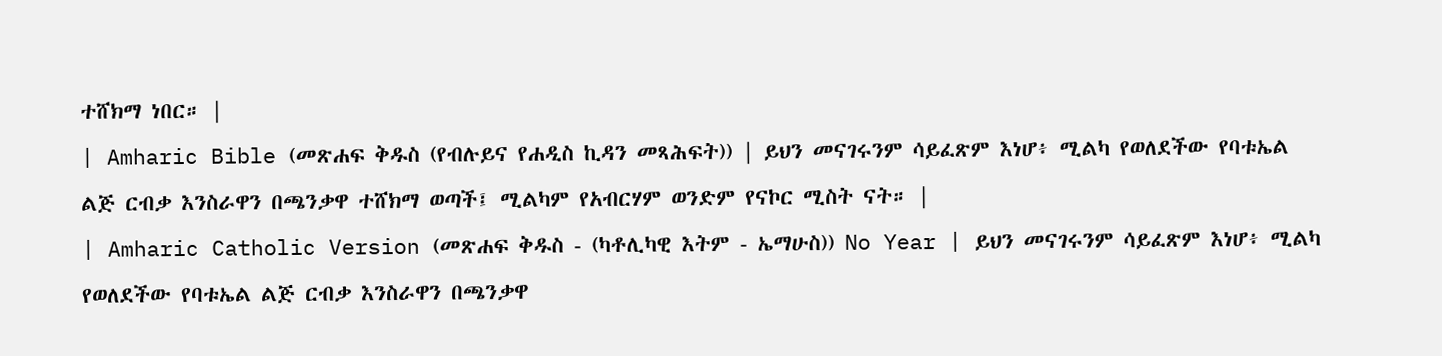ተሸክማ ነበር። |
| Amharic Bible (መጽሐፍ ቅዱስ (የብሉይና የሐዲስ ኪዳን መጻሕፍት)) | ይህን መናገሩንም ሳይፈጽም እነሆ፥ ሚልካ የወለደችው የባቱኤል ልጅ ርብቃ እንስራዋን በጫንቃዋ ተሸክማ ወጣች፤ ሚልካም የአብርሃም ወንድም የናኮር ሚስት ናት። |
| Amharic Catholic Version (መጽሐፍ ቅዱስ - (ካቶሊካዊ እትም - ኤማሁስ)) No Year | ይህን መናገሩንም ሳይፈጽም እነሆ፥ ሚልካ የወለደችው የባቱኤል ልጅ ርብቃ እንስራዋን በጫንቃዋ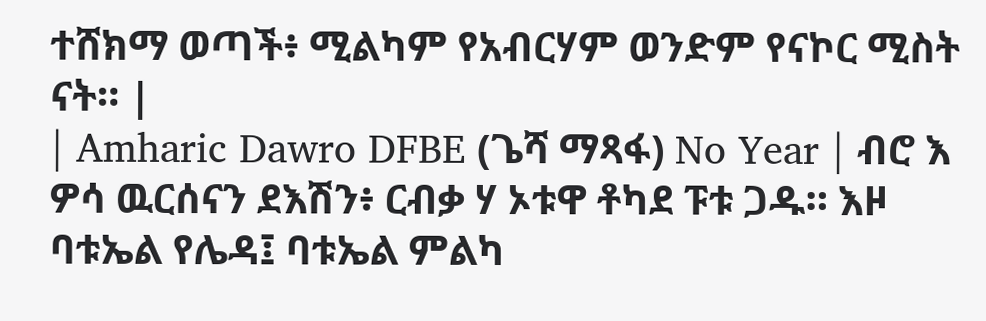ተሸክማ ወጣች፥ ሚልካም የአብርሃም ወንድም የናኮር ሚስት ናት። |
| Amharic Dawro DFBE (ጌሻ ማጻፋ) No Year | ብሮ እ ዎሳ ዉርሰናን ደእሽን፥ ርብቃ ሃ ኦቱዋ ቶካደ ፑቱ ጋዱ። እዞ ባቱኤል የሌዳ፤ ባቱኤል ምልካ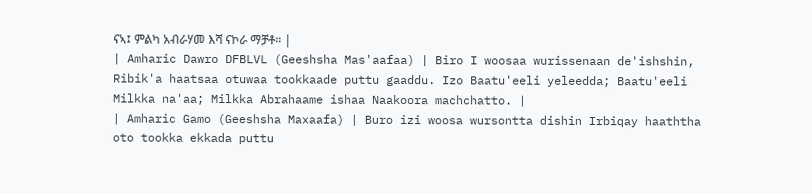ናኣ፤ ምልካ አብራሃመ እሻ ናኮራ ማቻቶ። |
| Amharic Dawro DFBLVL (Geeshsha Mas'aafaa) | Biro I woosaa wurissenaan de'ishshin, Ribik'a haatsaa otuwaa tookkaade puttu gaaddu. Izo Baatu'eeli yeleedda; Baatu'eeli Milkka na'aa; Milkka Abrahaame ishaa Naakoora machchatto. |
| Amharic Gamo (Geeshsha Maxaafa) | Buro izi woosa wursontta dishin Irbiqay haaththa oto tookka ekkada puttu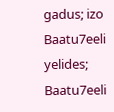gadus; izo Baatu7eeli yelides; Baatu7eeli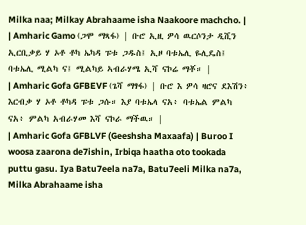Milka naa; Milkay Abrahaame isha Naakoore machcho. |
| Amharic Gamo (ጋሞ ማጻፋ) | ቡሮ ኢዚ ዎሳ ዉርሶንታ ዲሺን ኢርቢቃይ ሃ ኦቶ ቶካ ኤካዳ ፑቱ ጋዱስ፤ ኢዞ ባቱኤሊ ዬሊዴስ፤ ባቱኤሊ ሚልካ ና፤ ሚልካይ ኣብራሃሜ ኢሻ ናኮሬ ማቾ። |
| Amharic Gofa GFBEVF (ጌሻ ማፃፋ) | ቡሮ እ ዎሳ ዛሮና ደእሽን፥ እርብቃ ሃ ኦቶ ቶካዳ ፑቱ ጋሱ። እያ ባቱኤላ ናአ፥ ባቱኤል ምልካ ናአ፥ ምልካ አብራሃመ እሻ ናኮራ ማችዉ። |
| Amharic Gofa GFBLVF (Geeshsha Maxaafa) | Buroo I woosa zaarona de7ishin, Irbiqa haatha oto tookada puttu gasu. Iya Batu7eela na7a, Batu7eeli Milka na7a, Milka Abrahaame isha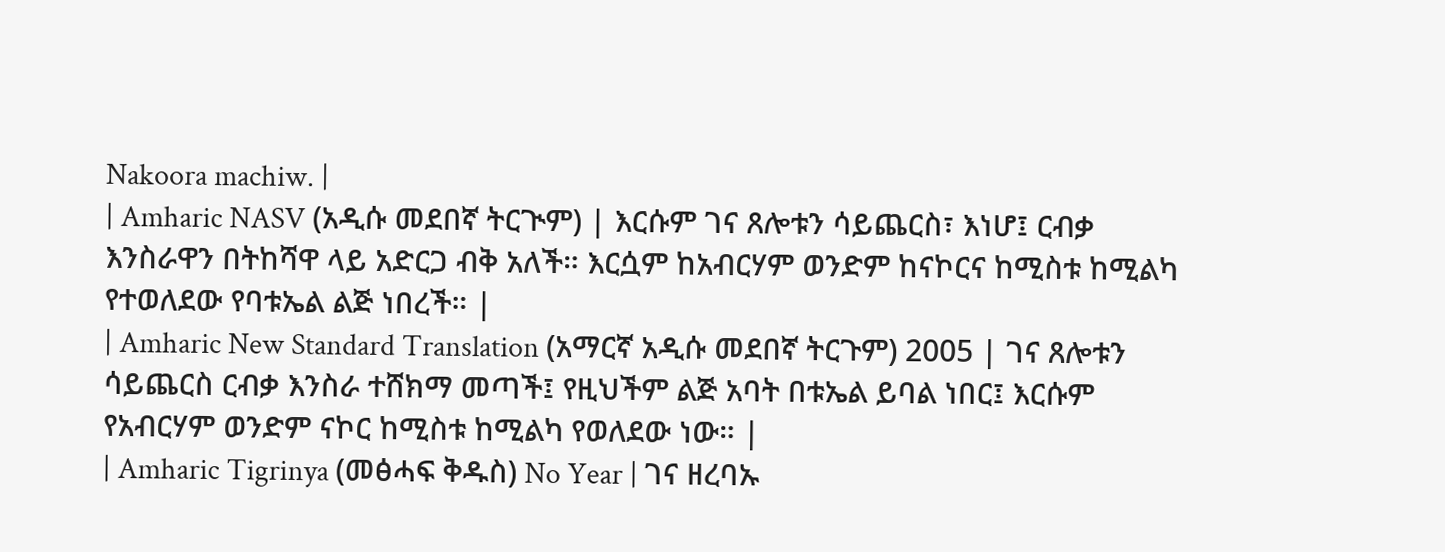Nakoora machiw. |
| Amharic NASV (አዲሱ መደበኛ ትርጒም) | እርሱም ገና ጸሎቱን ሳይጨርስ፣ እነሆ፤ ርብቃ እንስራዋን በትከሻዋ ላይ አድርጋ ብቅ አለች። እርሷም ከአብርሃም ወንድም ከናኮርና ከሚስቱ ከሚልካ የተወለደው የባቱኤል ልጅ ነበረች። |
| Amharic New Standard Translation (አማርኛ አዲሱ መደበኛ ትርጉም) 2005 | ገና ጸሎቱን ሳይጨርስ ርብቃ እንስራ ተሸክማ መጣች፤ የዚህችም ልጅ አባት በቱኤል ይባል ነበር፤ እርሱም የአብርሃም ወንድም ናኮር ከሚስቱ ከሚልካ የወለደው ነው። |
| Amharic Tigrinya (መፅሓፍ ቅዱስ) No Year | ገና ዘረባኡ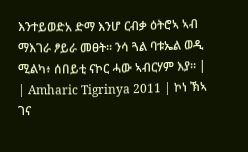እንተይወድአ ድማ እንሆ ርብቃ ዕትሮኣ ኣብ ማእገራ ፆይራ መፀት። ንሳ ጓል ባቱኤል ወዲ ሚልካ፥ ሰበይቲ ናኮር ሓው ኣብርሃም እያ። |
| Amharic Tigrinya 2011 | ኮነ ኽኣ ገና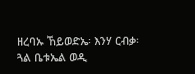ዘረባኡ ኸይወድኤ፡ እንሃ ርብቃ፡ ጓል ቤቱኤል ወዲ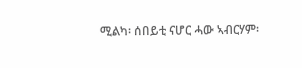ሚልካ፡ ሰበይቲ ናሆር ሓው ኣብርሃም፡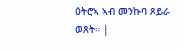ዕትሮኣ ኣብ መንኩባ ጾይራ ወጸት። |